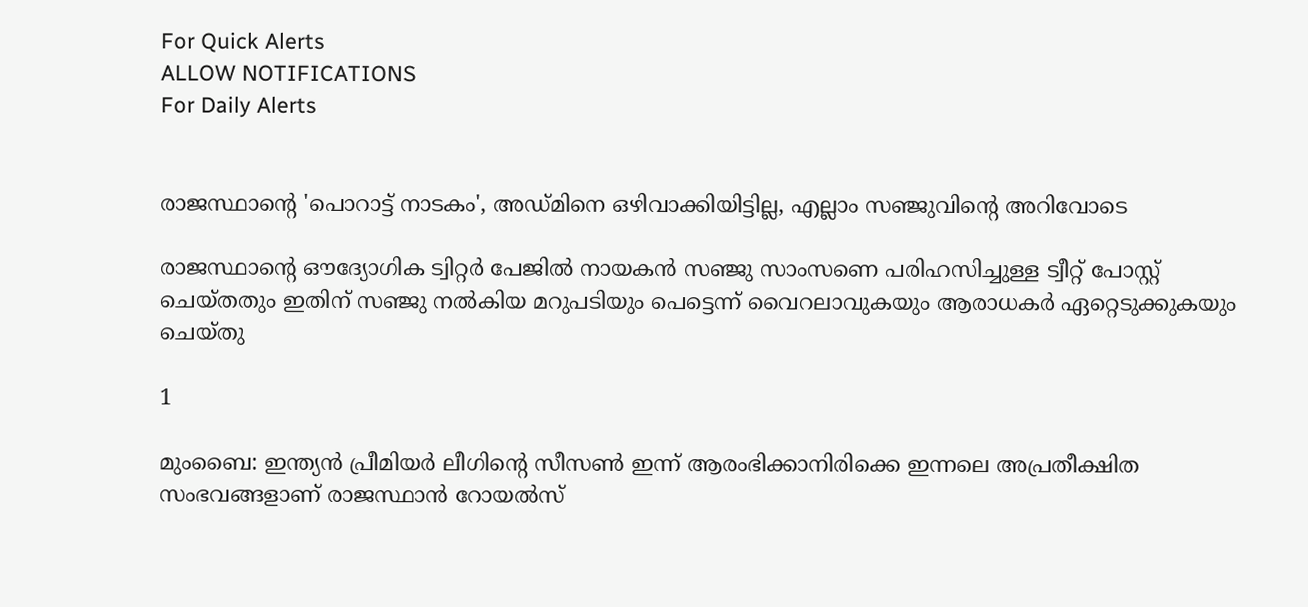For Quick Alerts
ALLOW NOTIFICATIONS
For Daily Alerts


രാജസ്ഥാന്റെ 'പൊറാട്ട് നാടകം', അഡ്മിനെ ഒഴിവാക്കിയിട്ടില്ല, എല്ലാം സഞ്ജുവിന്റെ അറിവോടെ

രാജസ്ഥാന്റെ ഔദ്യോഗിക ട്വിറ്റര്‍ പേജില്‍ നായകന്‍ സഞ്ജു സാംസണെ പരിഹസിച്ചുള്ള ട്വീറ്റ് പോസ്റ്റ് ചെയ്തതും ഇതിന് സഞ്ജു നല്‍കിയ മറുപടിയും പെട്ടെന്ന് വൈറലാവുകയും ആരാധകര്‍ ഏറ്റെടുക്കുകയും ചെയ്തു

1

മുംബൈ: ഇന്ത്യന്‍ പ്രീമിയര്‍ ലീഗിന്റെ സീസണ്‍ ഇന്ന് ആരംഭിക്കാനിരിക്കെ ഇന്നലെ അപ്രതീക്ഷിത സംഭവങ്ങളാണ് രാജസ്ഥാന്‍ റോയല്‍സ്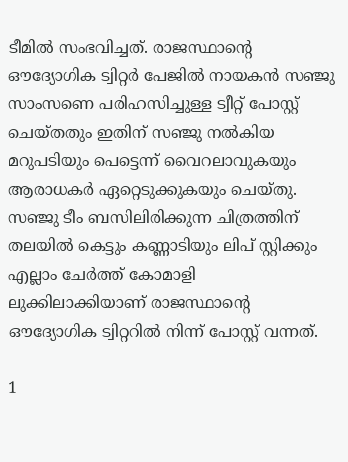ടീമില്‍ സംഭവിച്ചത്. രാജസ്ഥാന്റെ ഔദ്യോഗിക ട്വിറ്റര്‍ പേജില്‍ നായകന്‍ സഞ്ജു സാംസണെ പരിഹസിച്ചുള്ള ട്വീറ്റ് പോസ്റ്റ് ചെയ്തതും ഇതിന് സഞ്ജു നല്‍കിയ മറുപടിയും പെട്ടെന്ന് വൈറലാവുകയും ആരാധകര്‍ ഏറ്റെടുക്കുകയും ചെയ്തു. സഞ്ജു ടീം ബസിലിരിക്കുന്ന ചിത്രത്തിന് തലയില്‍ കെട്ടും കണ്ണാടിയും ലിപ് സ്റ്റിക്കും എല്ലാം ചേര്‍ത്ത് കോമാളി ലുക്കിലാക്കിയാണ് രാജസ്ഥാന്റെ ഔദ്യോഗിക ട്വിറ്ററില്‍ നിന്ന് പോസ്റ്റ് വന്നത്.

1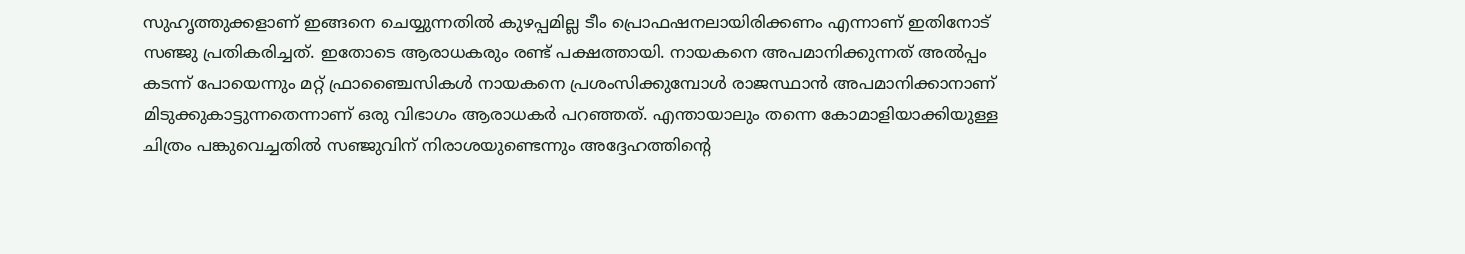സുഹൃത്തുക്കളാണ് ഇങ്ങനെ ചെയ്യുന്നതില്‍ കുഴപ്പമില്ല ടീം പ്രൊഫഷനലായിരിക്കണം എന്നാണ് ഇതിനോട് സഞ്ജു പ്രതികരിച്ചത്. ഇതോടെ ആരാധകരും രണ്ട് പക്ഷത്തായി. നായകനെ അപമാനിക്കുന്നത് അല്‍പ്പം കടന്ന് പോയെന്നും മറ്റ് ഫ്രാഞ്ചൈസികള്‍ നായകനെ പ്രശംസിക്കുമ്പോള്‍ രാജസ്ഥാന്‍ അപമാനിക്കാനാണ് മിടുക്കുകാട്ടുന്നതെന്നാണ് ഒരു വിഭാഗം ആരാധകര്‍ പറഞ്ഞത്. എന്തായാലും തന്നെ കോമാളിയാക്കിയുള്ള ചിത്രം പങ്കുവെച്ചതില്‍ സഞ്ജുവിന് നിരാശയുണ്ടെന്നും അദ്ദേഹത്തിന്റെ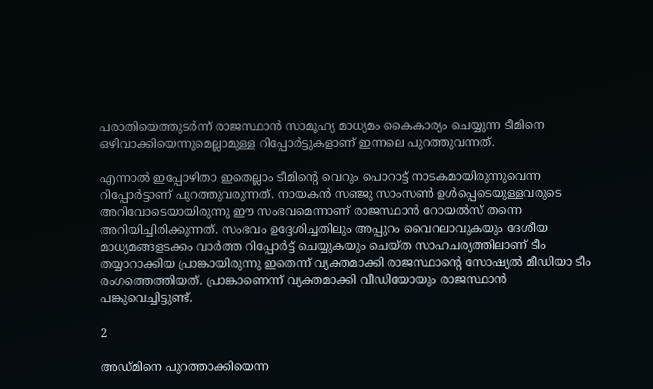പരാതിയെത്തുടര്‍ന്ന് രാജസ്ഥാന്‍ സാമൂഹ്യ മാധ്യമം കൈകാര്യം ചെയ്യുന്ന ടീമിനെ ഒഴിവാക്കിയെന്നുമെല്ലാമുള്ള റിപ്പോര്‍ട്ടുകളാണ് ഇന്നലെ പുറത്തുവന്നത്.

എന്നാല്‍ ഇപ്പോഴിതാ ഇതെല്ലാം ടീമിന്റെ വെറും പൊറാട്ട് നാടകമായിരുന്നുവെന്ന റിപ്പോര്‍ട്ടാണ് പുറത്തുവരുന്നത്. നായകന്‍ സഞ്ജു സാംസണ്‍ ഉള്‍പ്പെടെയുള്ളവരുടെ അറിവോടെയായിരുന്നു ഈ സംഭവമെന്നാണ് രാജസ്ഥാന്‍ റോയല്‍സ് തന്നെ അറിയിച്ചിരിക്കുന്നത്. സംഭവം ഉദ്ദേശിച്ചതിലും അപ്പുറം വൈറലാവുകയും ദേശീയ മാധ്യമങ്ങളടക്കം വാര്‍ത്ത റിപ്പോര്‍ട്ട് ചെയ്യുകയും ചെയ്ത സാഹചര്യത്തിലാണ് ടീം തയ്യാറാക്കിയ പ്രാങ്കായിരുന്നു ഇതെന്ന് വ്യക്തമാക്കി രാജസ്ഥാന്റെ സോഷ്യല്‍ മീഡിയാ ടീം രംഗത്തെത്തിയത്. പ്രാങ്കാണെന്ന് വ്യക്തമാക്കി വീഡിയോയും രാജസ്ഥാന്‍ പങ്കുവെച്ചിട്ടുണ്ട്.

2

അഡ്മിനെ പുറത്താക്കിയെന്ന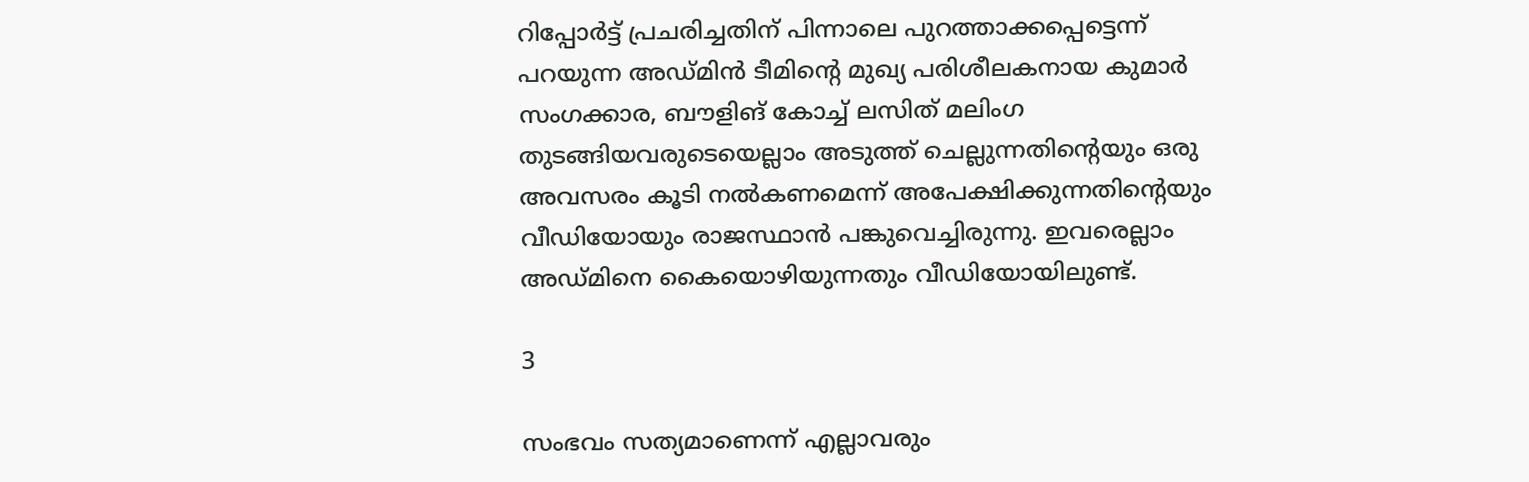റിപ്പോര്‍ട്ട് പ്രചരിച്ചതിന് പിന്നാലെ പുറത്താക്കപ്പെട്ടെന്ന് പറയുന്ന അഡ്മിന്‍ ടീമിന്റെ മുഖ്യ പരിശീലകനായ കുമാര്‍ സംഗക്കാര, ബൗളിങ് കോച്ച് ലസിത് മലിംഗ തുടങ്ങിയവരുടെയെല്ലാം അടുത്ത് ചെല്ലുന്നതിന്റെയും ഒരു അവസരം കൂടി നല്‍കണമെന്ന് അപേക്ഷിക്കുന്നതിന്റെയും വീഡിയോയും രാജസ്ഥാന്‍ പങ്കുവെച്ചിരുന്നു. ഇവരെല്ലാം അഡ്മിനെ കൈയൊഴിയുന്നതും വീഡിയോയിലുണ്ട്.

3

സംഭവം സത്യമാണെന്ന് എല്ലാവരും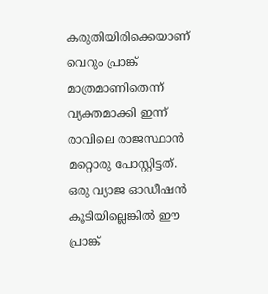കരുതിയിരിക്കെയാണ് വെറും പ്രാങ്ക് മാത്രമാണിതെന്ന് വ്യക്തമാക്കി ഇന്ന് രാവിലെ രാജസ്ഥാന്‍ മറ്റൊരു പോസ്റ്റിട്ടത്. ഒരു വ്യാജ ഓഡീഷന്‍ കൂടിയില്ലെങ്കില്‍ ഈ പ്രാങ്ക്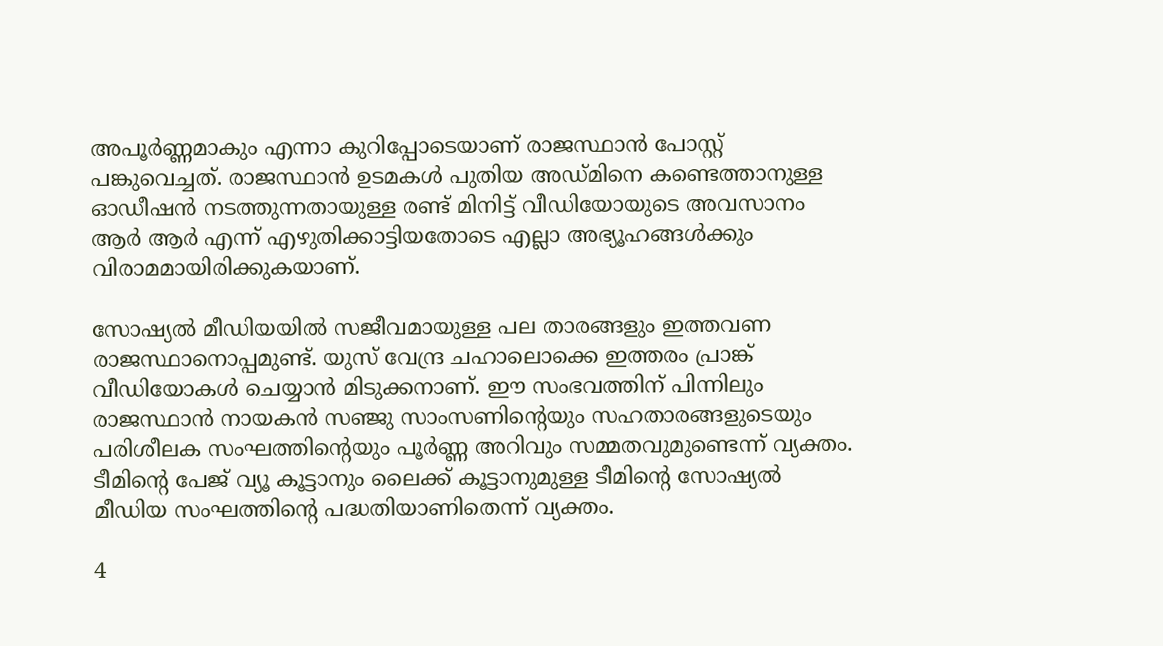അപൂര്‍ണ്ണമാകും എന്നാ കുറിപ്പോടെയാണ് രാജസ്ഥാന്‍ പോസ്റ്റ് പങ്കുവെച്ചത്. രാജസ്ഥാന്‍ ഉടമകള്‍ പുതിയ അഡ്മിനെ കണ്ടെത്താനുള്ള ഓഡീഷന്‍ നടത്തുന്നതായുള്ള രണ്ട് മിനിട്ട് വീഡിയോയുടെ അവസാനം ആര്‍ ആര്‍ എന്ന് എഴുതിക്കാട്ടിയതോടെ എല്ലാ അഭ്യൂഹങ്ങള്‍ക്കും വിരാമമായിരിക്കുകയാണ്.

സോഷ്യല്‍ മീഡിയയില്‍ സജീവമായുള്ള പല താരങ്ങളും ഇത്തവണ രാജസ്ഥാനൊപ്പമുണ്ട്. യുസ് വേന്ദ്ര ചഹാലൊക്കെ ഇത്തരം പ്രാങ്ക് വീഡിയോകള്‍ ചെയ്യാന്‍ മിടുക്കനാണ്. ഈ സംഭവത്തിന് പിന്നിലും രാജസ്ഥാന്‍ നായകന്‍ സഞ്ജു സാംസണിന്റെയും സഹതാരങ്ങളുടെയും പരിശീലക സംഘത്തിന്റെയും പൂര്‍ണ്ണ അറിവും സമ്മതവുമുണ്ടെന്ന് വ്യക്തം. ടീമിന്റെ പേജ് വ്യൂ കൂട്ടാനും ലൈക്ക് കൂട്ടാനുമുള്ള ടീമിന്റെ സോഷ്യല്‍ മീഡിയ സംഘത്തിന്റെ പദ്ധതിയാണിതെന്ന് വ്യക്തം.

4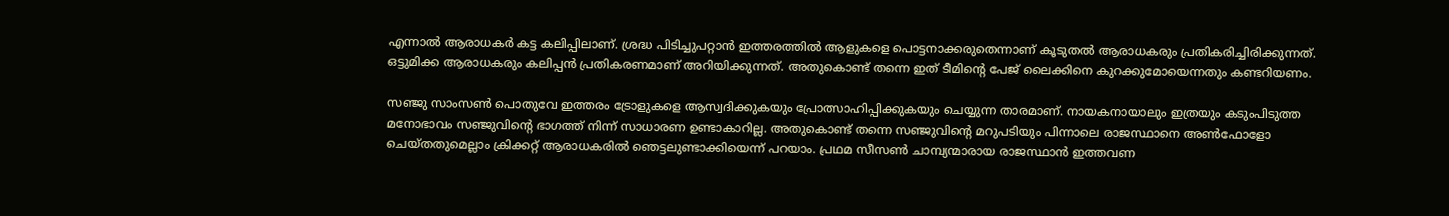എന്നാല്‍ ആരാധകര്‍ കട്ട കലിപ്പിലാണ്. ശ്രദ്ധ പിടിച്ചുപറ്റാന്‍ ഇത്തരത്തില്‍ ആളുകളെ പൊട്ടനാക്കരുതെന്നാണ് കൂടുതല്‍ ആരാധകരും പ്രതികരിച്ചിരിക്കുന്നത്. ഒട്ടുമിക്ക ആരാധകരും കലിപ്പന്‍ പ്രതികരണമാണ് അറിയിക്കുന്നത്. അതുകൊണ്ട് തന്നെ ഇത് ടീമിന്റെ പേജ് ലൈക്കിനെ കുറക്കുമോയെന്നതും കണ്ടറിയണം.

സഞ്ജു സാംസണ്‍ പൊതുവേ ഇത്തരം ട്രോളുകളെ ആസ്വദിക്കുകയും പ്രോത്സാഹിപ്പിക്കുകയും ചെയ്യുന്ന താരമാണ്. നായകനായാലും ഇത്രയും കടുംപിടുത്ത മനോഭാവം സഞ്ജുവിന്റെ ഭാഗത്ത് നിന്ന് സാധാരണ ഉണ്ടാകാറില്ല. അതുകൊണ്ട് തന്നെ സഞ്ജുവിന്റെ മറുപടിയും പിന്നാലെ രാജസ്ഥാനെ അണ്‍ഫോളോ ചെയ്തതുമെല്ലാം ക്രിക്കറ്റ് ആരാധകരില്‍ ഞെട്ടലുണ്ടാക്കിയെന്ന് പറയാം. പ്രഥമ സീസണ്‍ ചാമ്പ്യന്മാരായ രാജസ്ഥാന്‍ ഇത്തവണ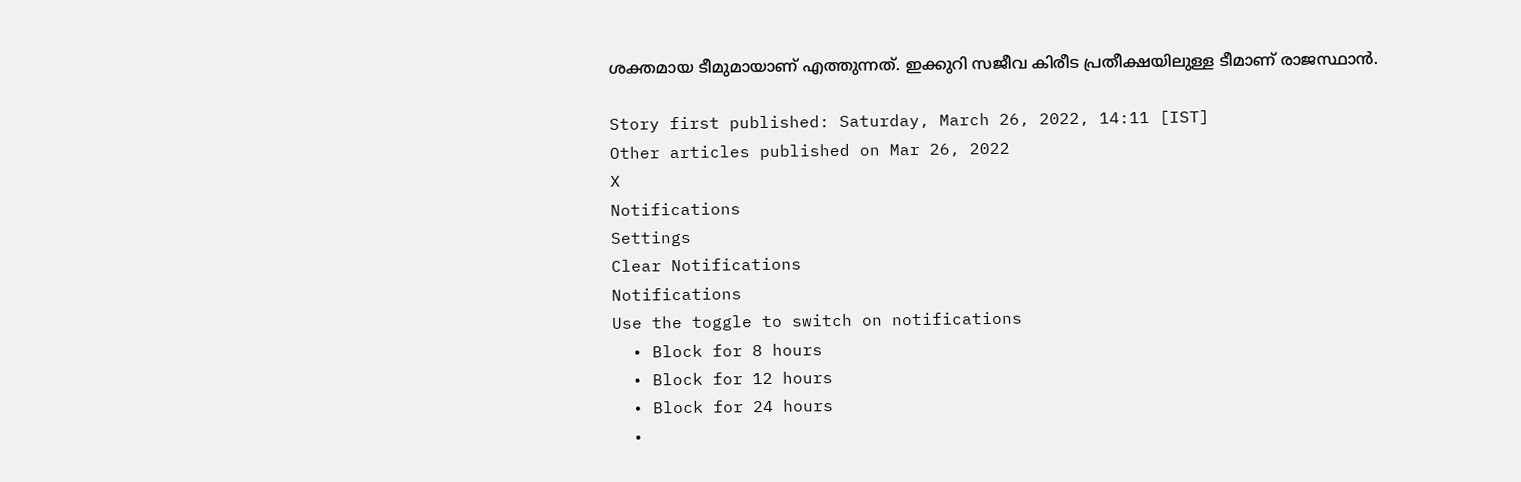ശക്തമായ ടീമുമായാണ് എത്തുന്നത്. ഇക്കുറി സജീവ കിരീട പ്രതീക്ഷയിലുള്ള ടീമാണ് രാജസ്ഥാന്‍.

Story first published: Saturday, March 26, 2022, 14:11 [IST]
Other articles published on Mar 26, 2022
X
Notifications
Settings
Clear Notifications
Notifications
Use the toggle to switch on notifications
  • Block for 8 hours
  • Block for 12 hours
  • Block for 24 hours
  •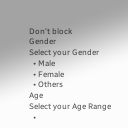Don't block
Gender
Select your Gender
  • Male
  • Female
  • Others
Age
Select your Age Range
  •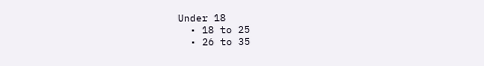Under 18
  • 18 to 25
  • 26 to 35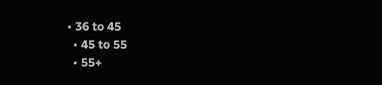• 36 to 45
  • 45 to 55
  • 55+